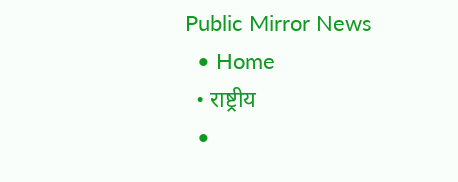Public Mirror News
  • Home
  • राष्ट्रीय
  •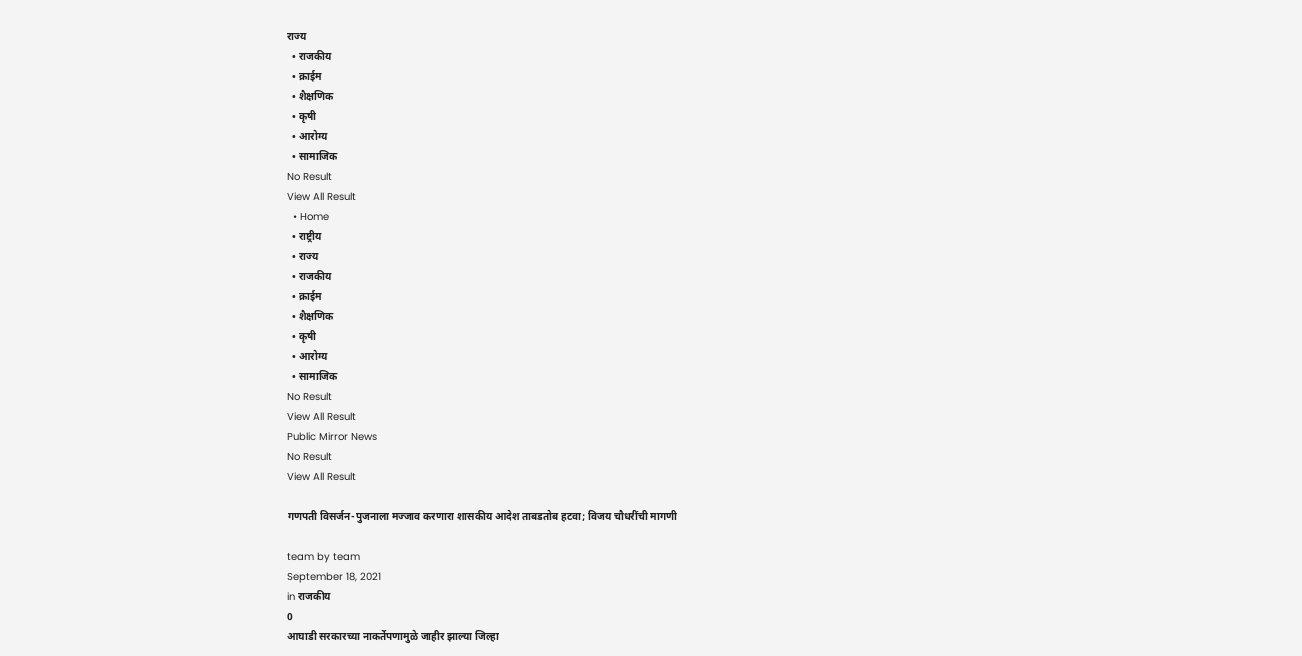राज्य
  • राजकीय
  • क्राईम
  • शैक्षणिक
  • कृषी
  • आरोग्य
  • सामाजिक
No Result
View All Result
  • Home
  • राष्ट्रीय
  • राज्य
  • राजकीय
  • क्राईम
  • शैक्षणिक
  • कृषी
  • आरोग्य
  • सामाजिक
No Result
View All Result
Public Mirror News
No Result
View All Result

गणपती विसर्जन-पुजनाला मज्जाव करणारा शासकीय आदेश ताबडतोब हटवा; विजय चौधरींची मागणी

team by team
September 18, 2021
in राजकीय
0
आघाडी सरकारच्या नाकर्तेपणामुळे जाहीर झाल्या जिल्हा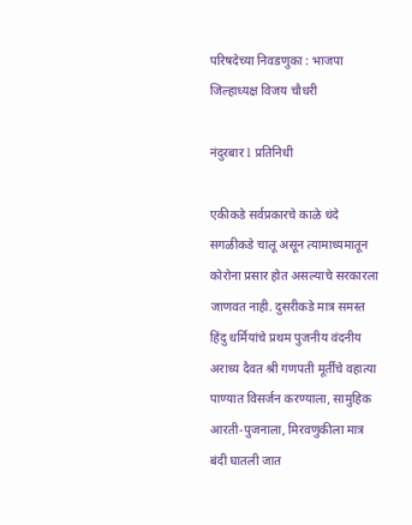परिषदेच्या निवडणुका : भाजपा जिल्हाध्यक्ष विजय चौधरी

नंदुरबार l प्रतिनिधी

एकीकडे सर्वप्रकारचे काळे धंदे सगळीकडे चालू असून त्यामाध्यमातून कोरोना प्रसार होत असल्याचे सरकारला जाणवत नाही. दुसरीकडे मात्र समस्त हिंदु धर्मियांचे प्रथम पुजनीय वंदनीय अराध्य दैवत श्री गणपती मूर्तींचे वहात्या पाण्यात विसर्जन करण्याला, सामुहिक आरती-पुजनाला, मिरवणुकीला मात्र बंदी घातली जात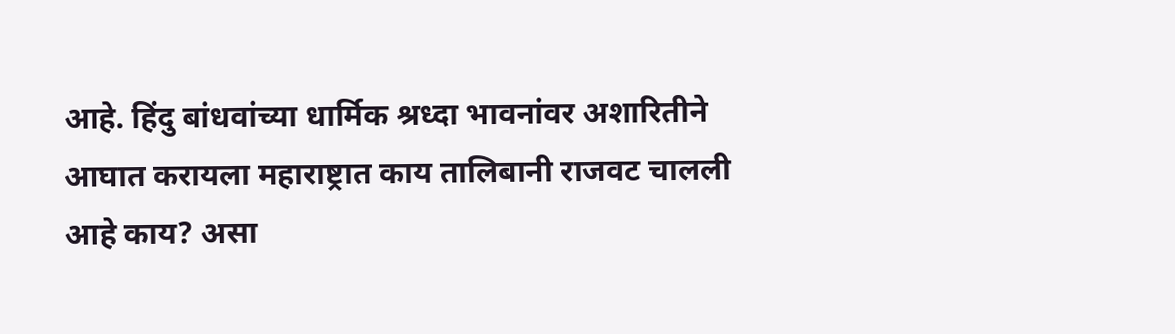आहे. हिंदु बांधवांच्या धार्मिक श्रध्दा भावनांवर अशारितीने आघात करायला महाराष्ट्रात काय तालिबानी राजवट चालली आहे काय? असा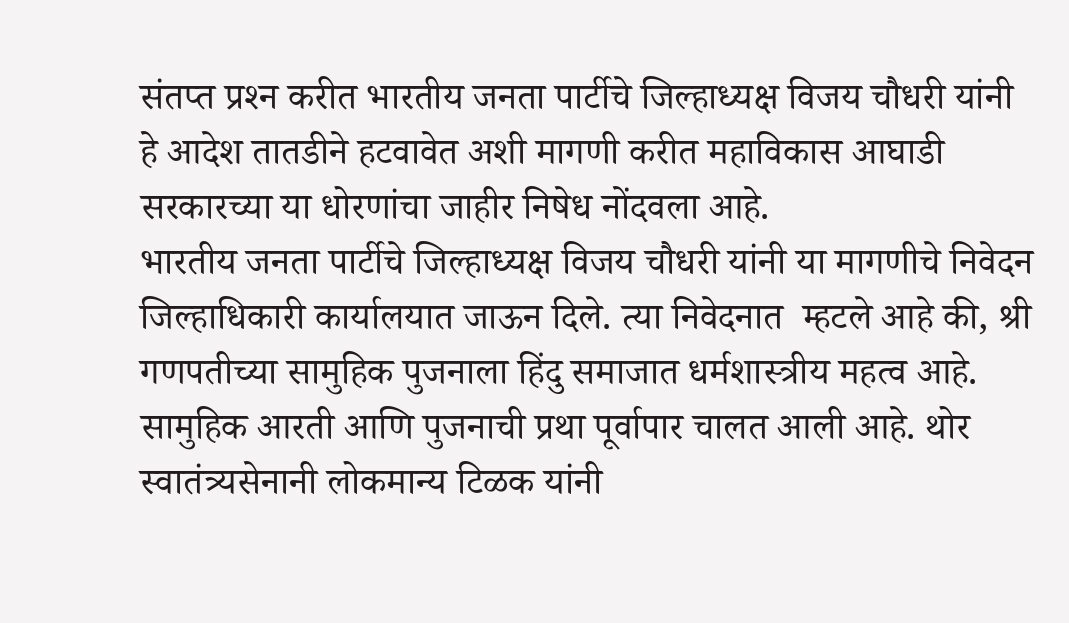संतप्त प्रश्‍न करीत भारतीय जनता पार्टीचे जिल्हाध्यक्ष विजय चौधरी यांनी हे आदेश तातडीने हटवावेत अशी मागणी करीत महाविकास आघाडी सरकारच्या या धोरणांचा जाहीर निषेध नोंदवला आहे.
भारतीय जनता पार्टीचे जिल्हाध्यक्ष विजय चौधरी यांनी या मागणीचे निवेदन जिल्हाधिकारी कार्यालयात जाऊन दिले. त्या निवेदनात  म्हटले आहे की, श्री गणपतीच्या सामुहिक पुजनाला हिंदु समाजात धर्मशास्त्रीय महत्व आहे. सामुहिक आरती आणि पुजनाची प्रथा पूर्वापार चालत आली आहे. थोर स्वातंत्र्यसेनानी लोकमान्य टिळक यांनी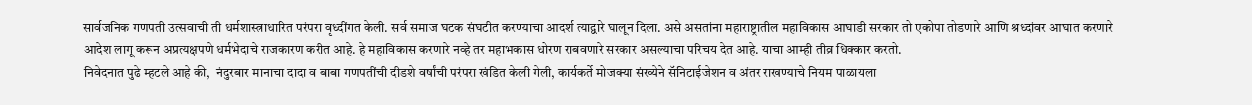सार्वजनिक गणपती उत्सवाची ती धर्मशास्त्राधारित परंपरा वृध्दींगत केली. सर्व समाज घटक संघटीत करण्याचा आदर्श त्याद्वारे घालून दिला. असे असतांना महाराष्ट्रातील महाविकास आघाडी सरकार तो एकोपा तोडणारे आणि श्रध्दांवर आघात करणारे आदेश लागू करून अप्रत्यक्षपणे धर्मभेदाचे राजकारण करीत आहे. हे महाविकास करणारे नव्हे तर महाभकास धोरण राबवणारे सरकार असल्याचा परिचय देत आहे. याचा आम्ही तीव्र धिक्कार करतो.
निवेदनात पुढे म्हटले आहे की,  नंदुरबार मानाचा दादा व बाबा गणपतींची दीडशे वर्षांची परंपरा खंडित केली गेली, कार्यकर्ते मोजक्या संख्येने सॅनिटाईजेशन व अंतर राखण्याचे नियम पाळायला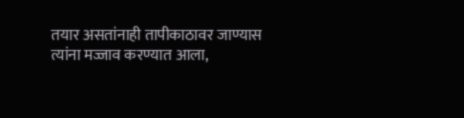तयार असतांनाही तापीकाठावर जाण्यास त्यांना मज्जाव करण्यात आला,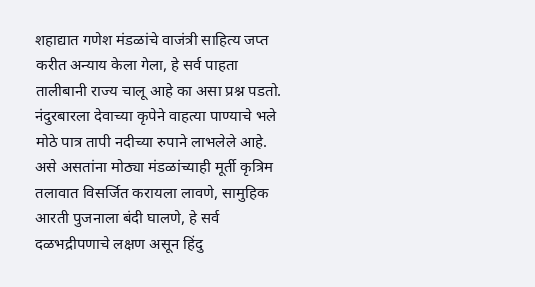शहाद्यात गणेश मंडळांचे वाजंत्री साहित्य जप्त करीत अन्याय केला गेला, हे सर्व पाहता तालीबानी राज्य चालू आहे का असा प्रश्न पडतो. नंदुरबारला देवाच्या कृपेने वाहत्या पाण्याचे भले मोठे पात्र तापी नदीच्या रुपाने लाभलेले आहे. असे असतांना मोठ्या मंडळांच्याही मूर्ती कृत्रिम तलावात विसर्जित करायला लावणे, सामुहिक आरती पुजनाला बंदी घालणे, हे सर्व दळभद्रीपणाचे लक्षण असून हिंदु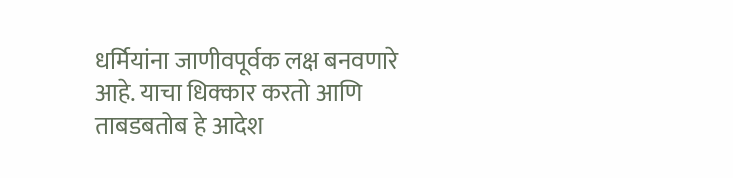धर्मियांना जाणीवपूर्वक लक्ष बनवणारे आहे. याचा धिक्कार करतो आणि ताबडबतोब हे आदेश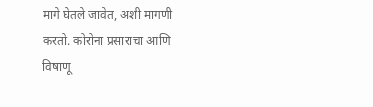मागे घेतले जावेत, अशी मागणी करतो. कोरोना प्रसाराचा आणि विषाणू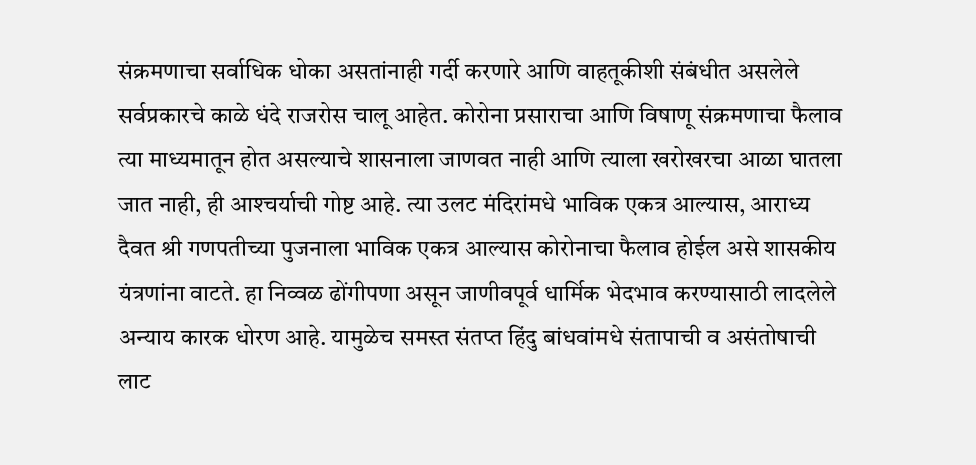संक्रमणाचा सर्वाधिक धोका असतांनाही गर्दी करणारे आणि वाहतूकीशी संबंधीत असलेले सर्वप्रकारचे काळे धंदे राजरोस चालू आहेत. कोरोना प्रसाराचा आणि विषाणू संक्रमणाचा फैलाव त्या माध्यमातून होत असल्याचे शासनाला जाणवत नाही आणि त्याला खरोखरचा आळा घातला जात नाही, ही आश्‍चर्याची गोष्ट आहे. त्या उलट मंदिरांमधे भाविक एकत्र आल्यास, आराध्य दैवत श्री गणपतीच्या पुजनाला भाविक एकत्र आल्यास कोरोनाचा फैलाव होईल असे शासकीय यंत्रणांना वाटते. हा निव्वळ ढोंगीपणा असून जाणीवपूर्व धार्मिक भेदभाव करण्यासाठी लादलेले
अन्याय कारक धोरण आहे. यामुळेच समस्त संतप्त हिंदु बांधवांमधे संतापाची व असंतोषाची लाट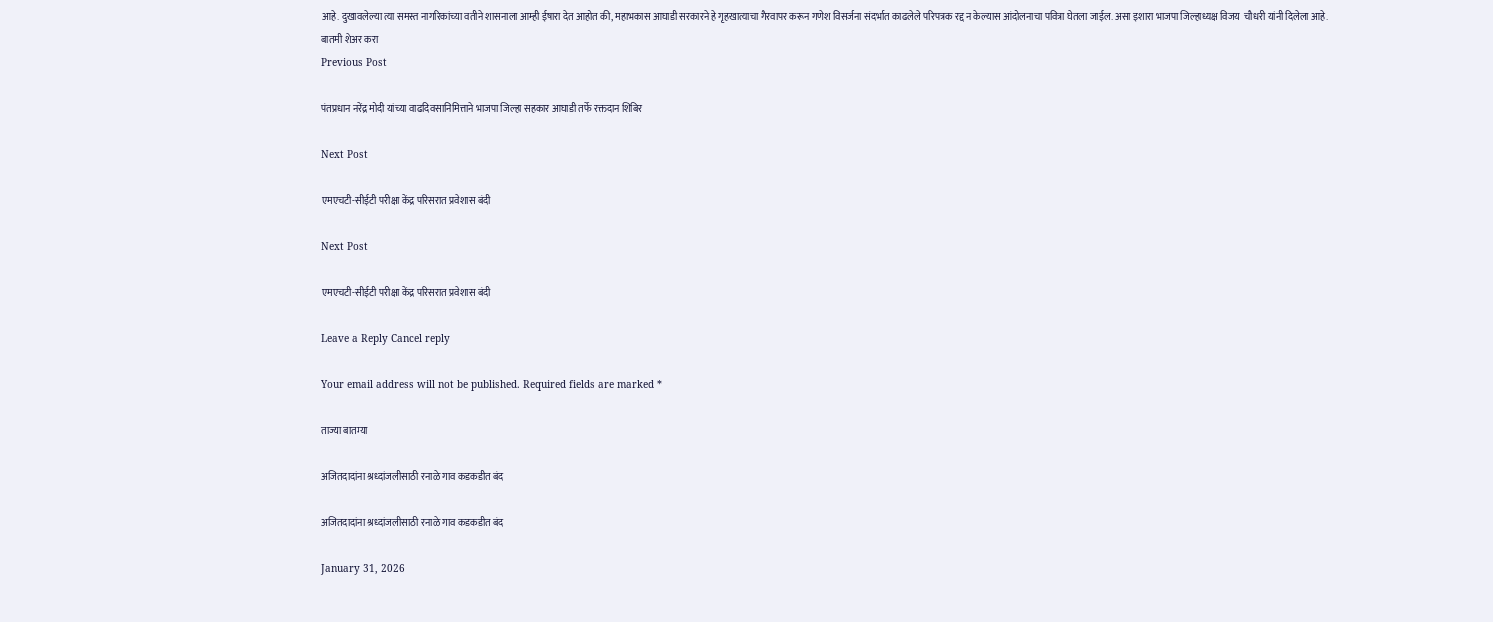आहे. दुखावलेल्या त्या समस्त नागरिकांच्या वतीने शासनाला आम्ही ईषारा देत आहोत की, महाभकास आघाडी सरकारने हे गृहखात्याचा गैरवापर करून गणेश विसर्जना संदर्भात काढलेले परिपत्रक रद्द न केल्यास आंदोलनाचा पवित्रा घेतला जाईल. असा इशारा भाजपा जिल्हाध्यक्ष विजय  चौधरी यांनी दिलेला आहे.
बातमी शेअर करा
Previous Post

पंतप्रधान नरेंद्र मोदी यांच्या वाढदिवसानिमित्ताने भाजपा जिल्हा सहकार आघाडी तर्फे रक्तदान शिबिर

Next Post

एमएचटी-सीईटी परीक्षा केंद्र परिसरात प्रवेशास बंदी

Next Post

एमएचटी-सीईटी परीक्षा केंद्र परिसरात प्रवेशास बंदी

Leave a Reply Cancel reply

Your email address will not be published. Required fields are marked *

ताज्या बातम्या

अजितदादांना श्रध्दांजलीसाठी रनाळे गाव कडकडीत बंद

अजितदादांना श्रध्दांजलीसाठी रनाळे गाव कडकडीत बंद

January 31, 2026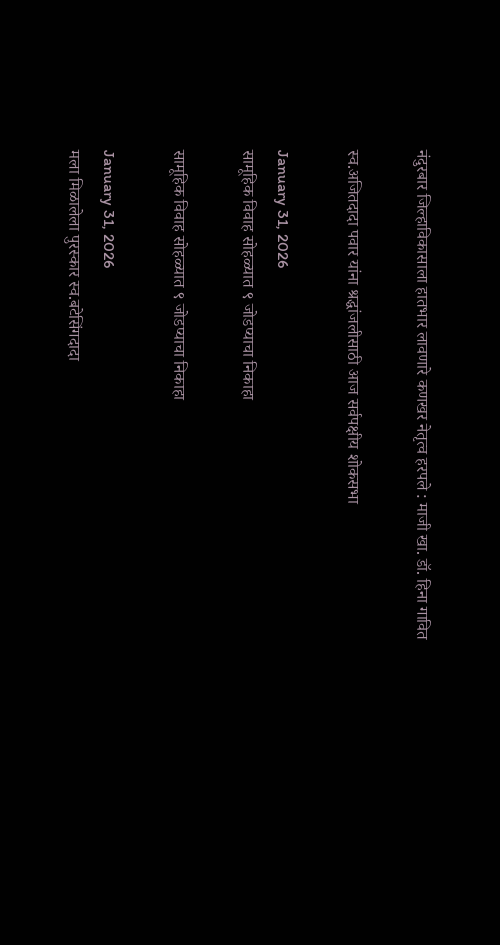नंदुरबार जिल्हाविकासाला हातभार लावणारे कणखर नेतृत्व हरपले : माजी खा. डॉ. हिना गावित

स्व.अजितदादा पवार यांना श्रद्धांजलीसाठी आज सर्वपक्षीय शोकसभा

January 31, 2026
सामूहिक विवाह सोहळ्यात ९ जोडप्याचा निकाहा

सामूहिक विवाह सोहळ्यात ९ जोडप्याचा निकाहा

January 31, 2026
मला मिळालेला पुरस्कार स्व.बटेसिंगदादा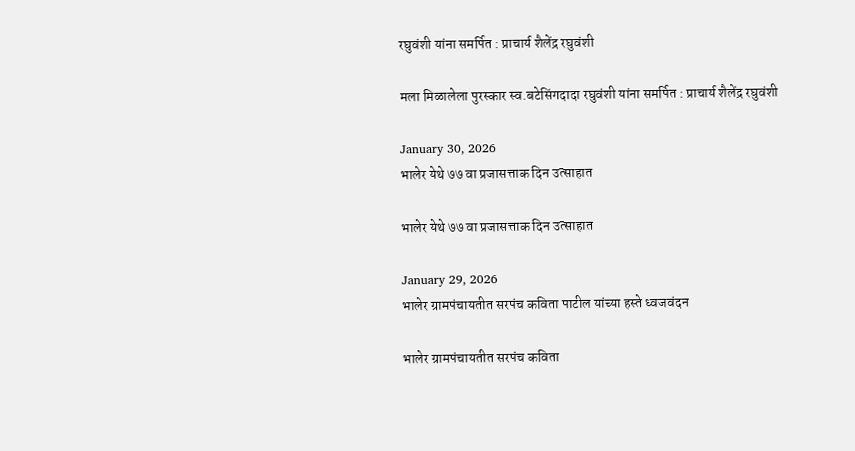रघुवंशी यांना समर्पित : प्राचार्य शैलेंद्र रघुवंशी

मला मिळालेला पुरस्कार स्व.बटेसिंगदादा रघुवंशी यांना समर्पित : प्राचार्य शैलेंद्र रघुवंशी

January 30, 2026
भालेर येथे ७७ वा प्रजासत्ताक दिन उत्साहात

भालेर येथे ७७ वा प्रजासत्ताक दिन उत्साहात

January 29, 2026
भालेर ग्रामपंचायतीत सरपंच कविता पाटील यांच्या हस्ते ध्वजवंदन

भालेर ग्रामपंचायतीत सरपंच कविता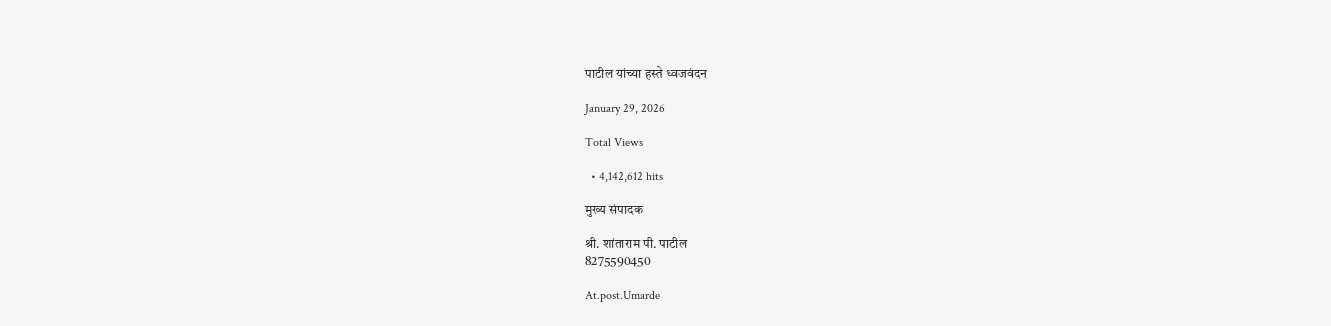पाटील यांच्या हस्ते ध्वजवंदन

January 29, 2026

Total Views

  • 4,142,612 hits

मुख्य संपादक

श्री. शांताराम पी. पाटील
8275590450

At.post.Umarde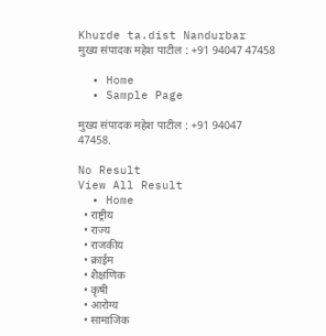Khurde ta.dist Nandurbar
मुख्य संपादक महेश पाटील : +91 94047 47458

  • Home
  • Sample Page

मुख्य संपादक महेश पाटील : +91 94047 47458.

No Result
View All Result
  • Home
  • राष्ट्रीय
  • राज्य
  • राजकीय
  • क्राईम
  • शैक्षणिक
  • कृषी
  • आरोग्य
  • सामाजिक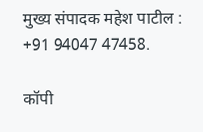मुख्य संपादक महेश पाटील : +91 94047 47458.

कॉपी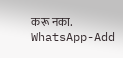करू नका.
WhatsApp-Add